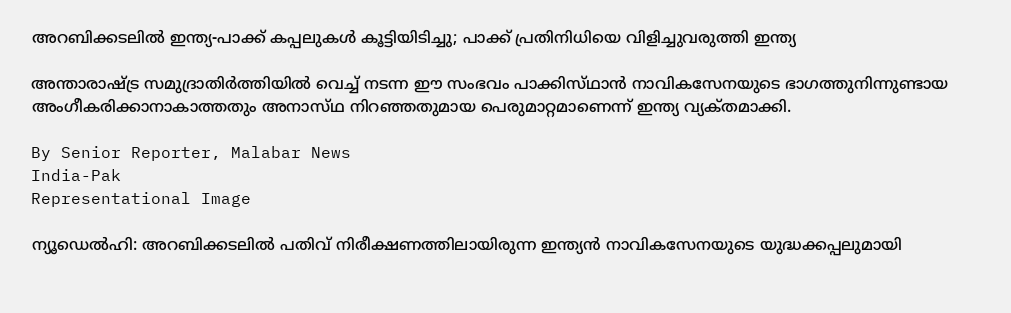അറബിക്കടലിൽ ഇന്ത്യ-പാക്ക് കപ്പലുകൾ കൂട്ടിയിടിച്ചു; പാക്ക് പ്രതിനിധിയെ വിളിച്ചുവരുത്തി ഇന്ത്യ

അന്താരാഷ്‌ട്ര സമുദ്രാതിർത്തിയിൽ വെച്ച് നടന്ന ഈ സംഭവം പാക്കിസ്‌ഥാൻ നാവികസേനയുടെ ഭാഗത്തുനിന്നുണ്ടായ അംഗീകരിക്കാനാകാത്തതും അനാസ്‌ഥ നിറഞ്ഞതുമായ പെരുമാറ്റമാണെന്ന് ഇന്ത്യ വ്യക്‌തമാക്കി.

By Senior Reporter, Malabar News
India-Pak
Representational Image

ന്യൂഡെൽഹി: അറബിക്കടലിൽ പതിവ് നിരീക്ഷണത്തിലായിരുന്ന ഇന്ത്യൻ നാവികസേനയുടെ യുദ്ധക്കപ്പലുമായി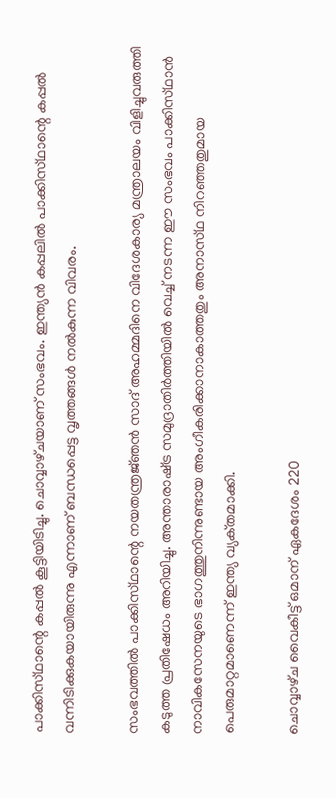പാക്കിസ്‌ഥാന്റെ കപ്പൽ കൂട്ടിയിടിച്ചു. ചൊവ്വാഴ്‌ചയാണ് സംഭവം. ഇന്ത്യൻ കപ്പലിൽ പാക്കിസ്‌ഥാന്റെ കപ്പൽ വന്നിടിക്കുകയായിരുന്നു എന്നാണ് ബന്ധപ്പെട്ട വൃത്തങ്ങൾ നൽകുന്ന വിവരം.

സംഭവത്തിൽ പാക്കിസ്‌ഥാന്റെ നയതന്ത്രജ്‌ഞൻ സാദ് അഹമ്മദിനെ വിദേശകാര്യ മന്ത്രാലയം വിളിച്ചുവരുത്തി കടുത്ത പ്രതിഷേധം അറിയിച്ചു. അന്താരാഷ്‌ട്ര സമുദ്രാതിർത്തിയിൽ വെച്ച് നടന്ന ഈ സംഭവം പാക്കിസ്‌ഥാൻ നാവികസേനയുടെ ഭാഗത്തുനിന്നുണ്ടായ അംഗീകരിക്കാനാകാത്തതും അനാസ്‌ഥ നിറഞ്ഞതുമായ പെരുമാറ്റമാണെന്ന് ഇന്ത്യ വ്യക്‌തമാക്കി.

ചൊവ്വാഴ്‌ച വൈകീട്ട് ഒമാന് ഏകദേശം 220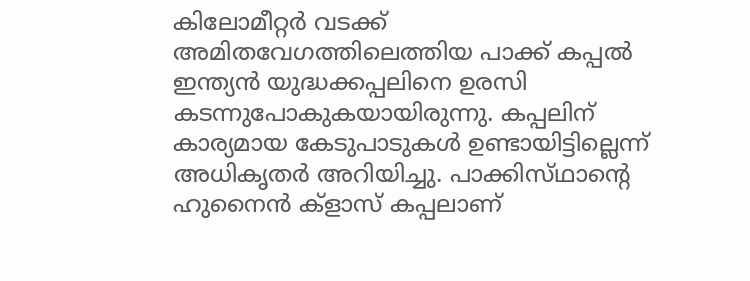കിലോമീറ്റർ വടക്ക് അമിതവേഗത്തിലെത്തിയ പാക്ക് കപ്പൽ ഇന്ത്യൻ യുദ്ധക്കപ്പലിനെ ഉരസി കടന്നുപോകുകയായിരുന്നു. കപ്പലിന് കാര്യമായ കേടുപാടുകൾ ഉണ്ടായിട്ടില്ലെന്ന് അധികൃതർ അറിയിച്ചു. പാക്കിസ്‌ഥാന്റെ ഹുനൈൻ ക്ളാസ് കപ്പലാണ്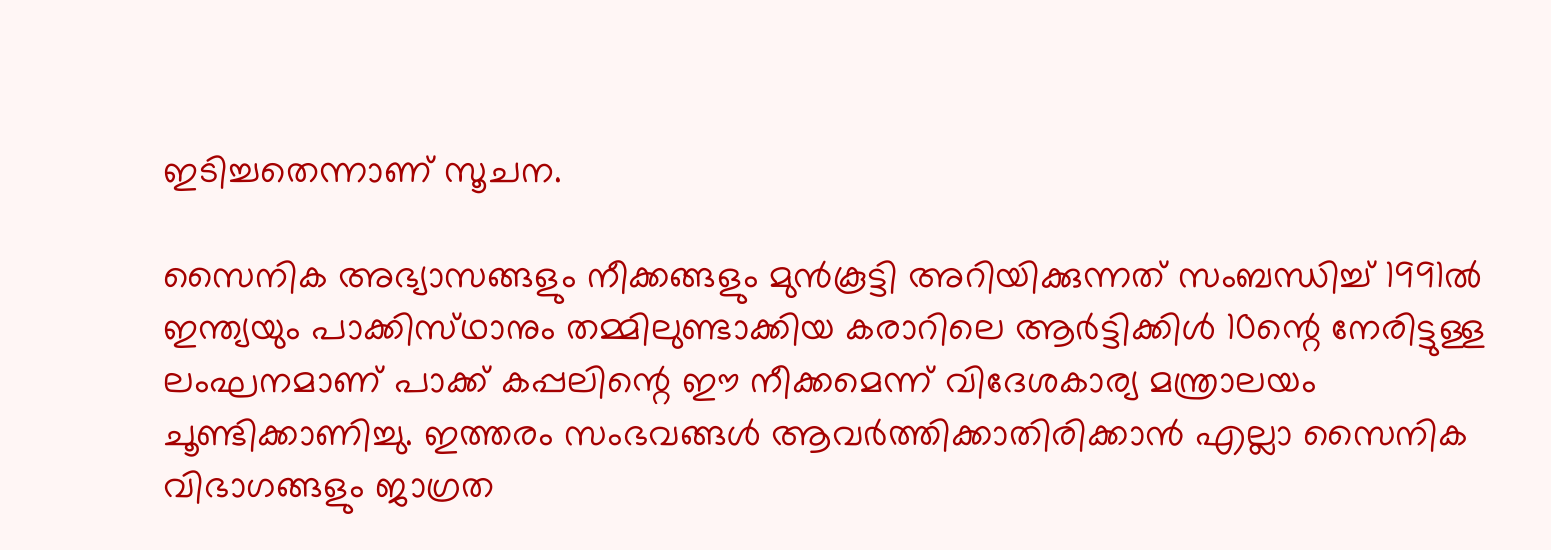ഇടിച്ചതെന്നാണ് സൂചന.

സൈനിക അഭ്യാസങ്ങളും നീക്കങ്ങളും മുൻകൂട്ടി അറിയിക്കുന്നത് സംബന്ധിച്ച് 1991ൽ ഇന്ത്യയും പാക്കിസ്‌ഥാനും തമ്മിലുണ്ടാക്കിയ കരാറിലെ ആർട്ടിക്കിൾ 10ന്റെ നേരിട്ടുള്ള ലംഘനമാണ് പാക്ക് കപ്പലിന്റെ ഈ നീക്കമെന്ന് വിദേശകാര്യ മന്ത്രാലയം ചൂണ്ടിക്കാണിച്ചു. ഇത്തരം സംഭവങ്ങൾ ആവർത്തിക്കാതിരിക്കാൻ എല്ലാ സൈനിക വിഭാഗങ്ങളും ജാഗ്രത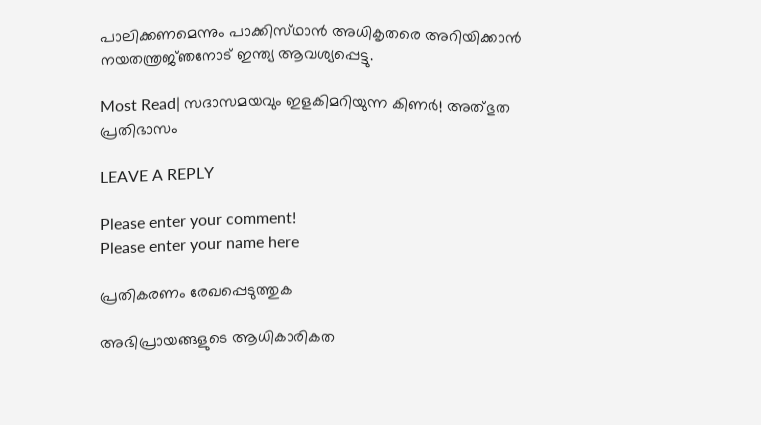പാലിക്കണമെന്നും പാക്കിസ്‌ഥാൻ അധികൃതരെ അറിയിക്കാൻ നയതന്ത്രജ്‌ഞനോട് ഇന്ത്യ ആവശ്യപ്പെട്ടു.

Most Read| സദാസമയവും ഇളകിമറിയുന്ന കിണർ! അത്‌ഭുത പ്രതിഭാസം

LEAVE A REPLY

Please enter your comment!
Please enter your name here

പ്രതികരണം രേഖപ്പെടുത്തുക

അഭിപ്രായങ്ങളുടെ ആധികാരികത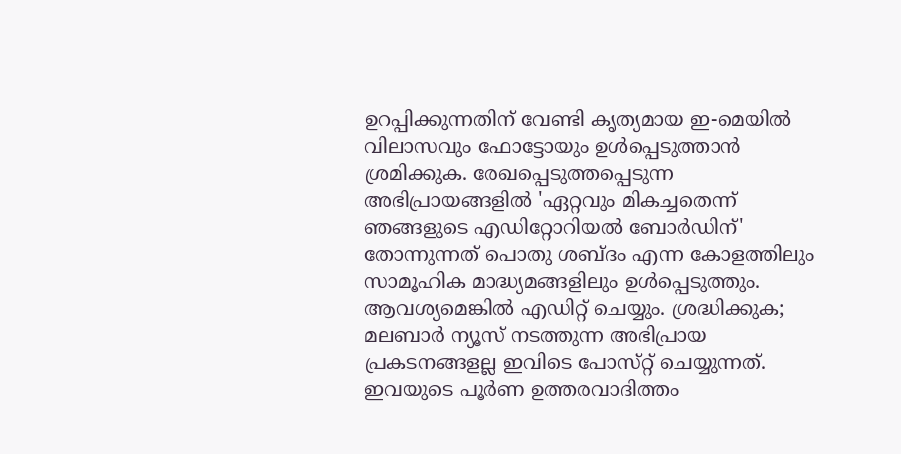ഉറപ്പിക്കുന്നതിന് വേണ്ടി കൃത്യമായ ഇ-മെയിൽ വിലാസവും ഫോട്ടോയും ഉൾപ്പെടുത്താൻ ശ്രമിക്കുക. രേഖപ്പെടുത്തപ്പെടുന്ന അഭിപ്രായങ്ങളിൽ 'ഏറ്റവും മികച്ചതെന്ന് ഞങ്ങളുടെ എഡിറ്റോറിയൽ ബോർഡിന്' തോന്നുന്നത് പൊതു ശബ്‌ദം എന്ന കോളത്തിലും സാമൂഹിക മാദ്ധ്യമങ്ങളിലും ഉൾപ്പെടുത്തും. ആവശ്യമെങ്കിൽ എഡിറ്റ് ചെയ്യും. ശ്രദ്ധിക്കുക; മലബാർ ന്യൂസ് നടത്തുന്ന അഭിപ്രായ പ്രകടനങ്ങളല്ല ഇവിടെ പോസ്‌റ്റ് ചെയ്യുന്നത്. ഇവയുടെ പൂർണ ഉത്തരവാദിത്തം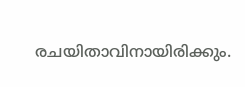രചയിതാവിനായിരിക്കും.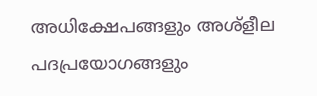അധിക്ഷേപങ്ങളും അശ്‌ളീല പദപ്രയോഗങ്ങളും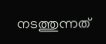നടത്തുന്നത്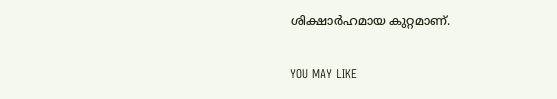ശിക്ഷാർഹമായ കുറ്റമാണ്.

YOU MAY LIKE